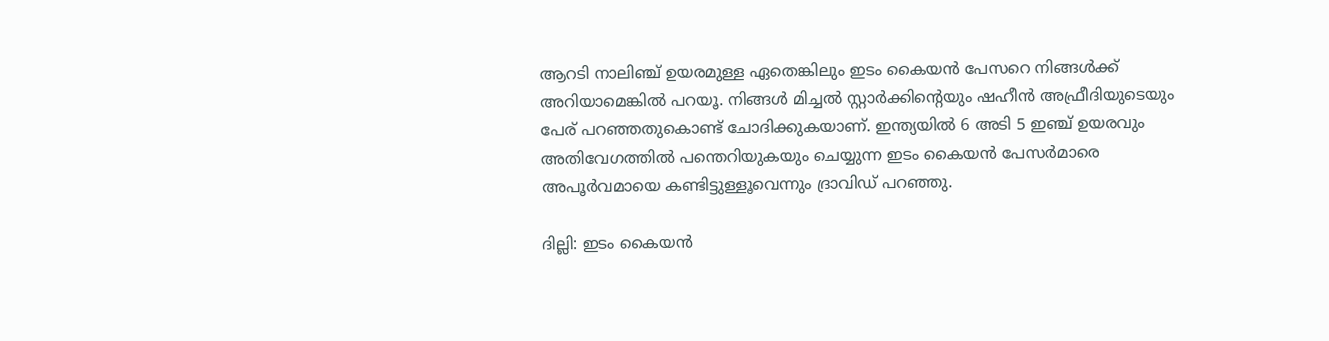ആറടി നാലിഞ്ച് ഉയരമുള്ള ഏതെങ്കിലും ഇടം കൈയന്‍ പേസറെ നിങ്ങള്‍ക്ക് അറിയാമെങ്കില്‍ പറയൂ. നിങ്ങള്‍ മിച്ചല്‍ സ്റ്റാര്‍ക്കിന്‍റെയും ഷഹീന്‍ അഫ്രീദിയുടെയും പേര് പറഞ്ഞതുകൊണ്ട് ചോദിക്കുകയാണ്. ഇന്ത്യയില്‍ 6 അടി 5 ഇഞ്ച് ഉയരവും അതിവേഗത്തില്‍ പന്തെറിയുകയും ചെയ്യുന്ന ഇടം കൈയന്‍ പേസര്‍മാരെ അപൂര്‍വമായെ കണ്ടിട്ടുള്ളൂവെന്നും ദ്രാവിഡ് പറഞ്ഞു.

ദില്ലി: ഇടം കൈയന്‍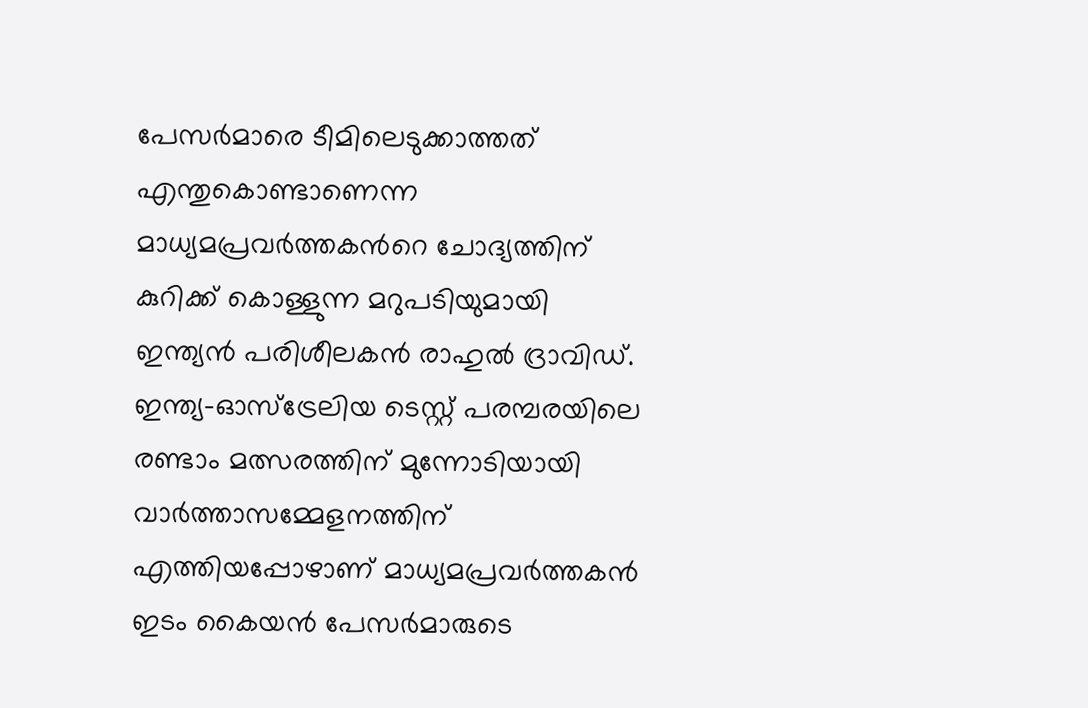പേസര്‍മാരെ ടീമിലെടുക്കാത്തത് എന്തുകൊണ്ടാണെന്ന മാധ്യമപ്രവര്‍ത്തകന്‍റെ ചോദ്യത്തിന് കുറിക്ക് കൊള്ളുന്ന മറുപടിയുമായി ഇന്ത്യന്‍ പരിശീലകന്‍ രാഹുല്‍ ദ്രാവിഡ്. ഇന്ത്യ-ഓസ്ട്രേലിയ ടെസ്റ്റ് പരമ്പരയിലെ രണ്ടാം മത്സരത്തിന് മുന്നോടിയായി വാര്‍ത്താസമ്മേളനത്തിന് എത്തിയപ്പോഴാണ് മാധ്യമപ്രവര്‍ത്തകന്‍ ഇടം കൈയന്‍ പേസര്‍മാരുടെ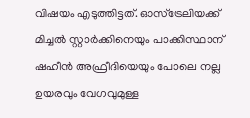വിഷയം എടുത്തിട്ടത്. ഓസ്ട്രേലിയക്ക് മിച്ചല്‍ സ്റ്റാര്‍ക്കിനെയും പാക്കിസ്ഥാന് ഷഹീന്‍ അഫ്രീദിയെയും പോലെ നല്ല ഉയരവും വേഗവുമുള്ള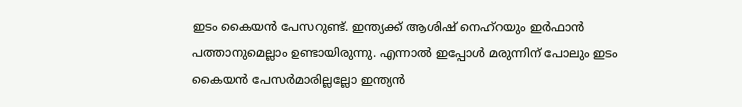ഇടം കൈയന്‍ പേസറുണ്ട്. ഇന്ത്യക്ക് ആശിഷ് നെഹ്റയും ഇര്‍ഫാന്‍ പത്താനുമെല്ലാം ഉണ്ടായിരുന്നു. എന്നാല്‍ ഇപ്പോള്‍ മരുന്നിന് പോലും ഇടം കൈയന്‍ പേസര്‍മാരില്ലല്ലോ ഇന്ത്യന്‍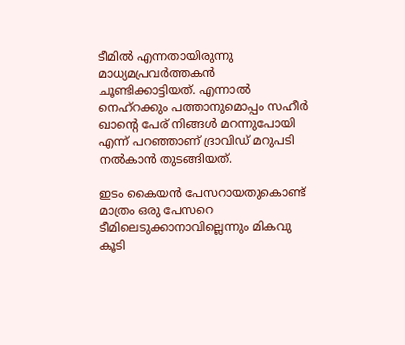ടീമില്‍ എന്നതായിരുന്നു മാധ്യമപ്രവര്‍ത്തകന്‍ ചൂണ്ടിക്കാട്ടിയത്. എന്നാല്‍ നെഹ്റക്കും പത്താനുമൊപ്പം സഹീര്‍ ഖാന്‍റെ പേര് നിങ്ങള്‍ മറന്നുപോയി എന്ന് പറഞ്ഞാണ് ദ്രാവിഡ് മറുപടി നല്‍കാന്‍ തുടങ്ങിയത്.

ഇടം കൈയന്‍ പേസറായതുകൊണ്ട് മാത്രം ഒരു പേസറെ ടീമിലെടുക്കാനാവില്ലെന്നും മികവു കൂടി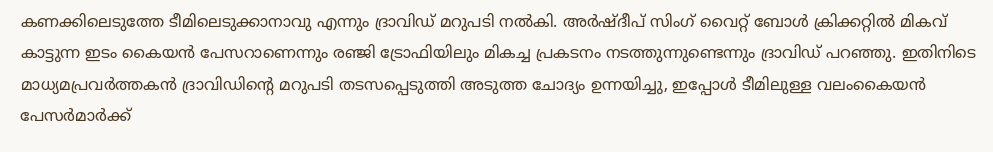കണക്കിലെടുത്തേ ടീമിലെടുക്കാനാവു എന്നും ദ്രാവിഡ് മറുപടി നല്‍കി. അര്‍ഷ്ദീപ് സിംഗ് വൈറ്റ് ബോള്‍ ക്രിക്കറ്റില്‍ മികവ് കാട്ടുന്ന ഇടം കൈയന്‍ പേസറാണെന്നും രഞ്ജി ട്രോഫിയിലും മികച്ച പ്രകടനം നടത്തുന്നുണ്ടെന്നും ദ്രാവിഡ് പറഞ്ഞു. ഇതിനിടെ മാധ്യമപ്രവര്‍ത്തകന്‍ ദ്രാവിഡിന്‍റെ മറുപടി തടസപ്പെടുത്തി അടുത്ത ചോദ്യം ഉന്നയിച്ചു, ഇപ്പോള്‍ ടീമിലുള്ള വലംകൈയന്‍ പേസര്‍മാര്‍ക്ക്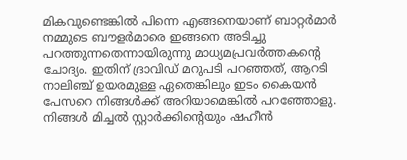മികവുണ്ടെങ്കില്‍ പിന്നെ എങ്ങനെയാണ് ബാറ്റര്‍മാര്‍ നമ്മുടെ ബൗളര്‍മാരെ ഇങ്ങനെ അടിച്ചു പറത്തുന്നതെന്നായിരുന്നു മാധ്യമപ്രവര്‍ത്തകന്‍റെ ചോദ്യം. ഇതിന് ദ്രാവിഡ് മറുപടി പറഞ്ഞത്, ആറടി നാലിഞ്ച് ഉയരമുള്ള ഏതെങ്കിലും ഇടം കൈയന്‍ പേസറെ നിങ്ങള്‍ക്ക് അറിയാമെങ്കില്‍ പറഞ്ഞോളു. നിങ്ങള്‍ മിച്ചല്‍ സ്റ്റാര്‍ക്കിന്‍റെയും ഷഹീന്‍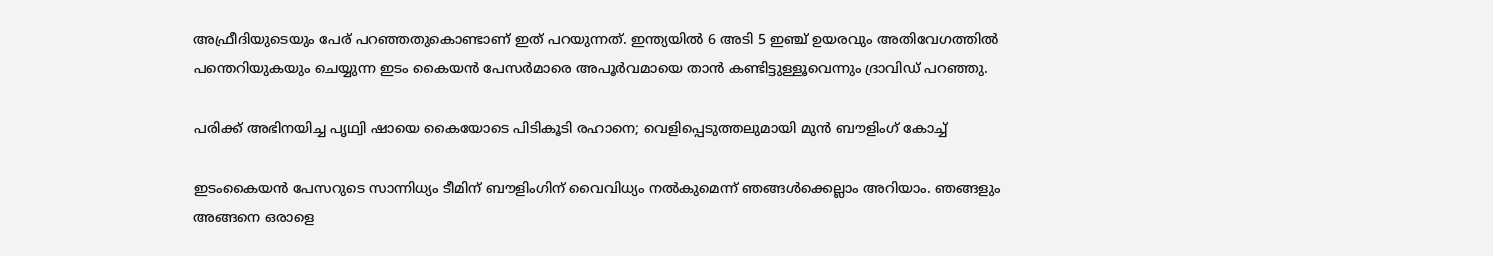അഫ്രീദിയുടെയും പേര് പറഞ്ഞതുകൊണ്ടാണ് ഇത് പറയുന്നത്. ഇന്ത്യയില്‍ 6 അടി 5 ഇഞ്ച് ഉയരവും അതിവേഗത്തില്‍ പന്തെറിയുകയും ചെയ്യുന്ന ഇടം കൈയന്‍ പേസര്‍മാരെ അപൂര്‍വമായെ താന്‍ കണ്ടിട്ടുള്ളൂവെന്നും ദ്രാവിഡ് പറഞ്ഞു.

പരിക്ക് അഭിനയിച്ച പൃഥ്വി ഷായെ കൈയോടെ പിടികൂടി രഹാനെ; വെളിപ്പെടുത്തലുമായി മുന്‍ ബൗളിംഗ് കോച്ച്

ഇടംകൈയന്‍ പേസറുടെ സാന്നിധ്യം ടീമിന് ബൗളിംഗിന് വൈവിധ്യം നല്‍കുമെന്ന് ഞങ്ങള്‍ക്കെല്ലാം അറിയാം. ഞങ്ങളും അങ്ങനെ ഒരാളെ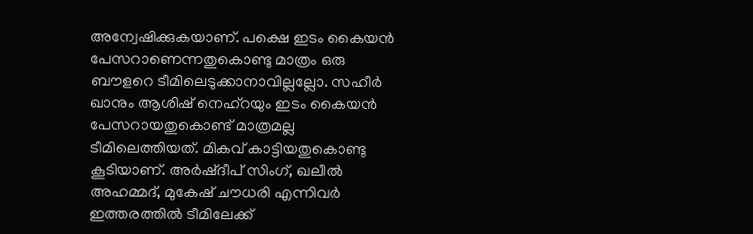അന്വേഷിക്കുകയാണ്. പക്ഷെ ഇടം കൈയന്‍ പേസറാണെന്നതുകൊണ്ടു മാത്രം ഒരു ബൗളറെ ടീമിലെടുക്കാനാവില്ലല്ലോ. സഹീര്‍ ഖാനും ആശിഷ് നെഹ്റയും ഇടം കൈയന്‍ പേസറായതുകൊണ്ട് മാത്രമല്ല ടീമിലെത്തിയത്. മികവ് കാട്ടിയതുകൊണ്ടു കൂടിയാണ്. അര്‍ഷ്ദീപ് സിംഗ്, ഖലീല്‍ അഹമ്മദ്, മുകേഷ് ചൗധരി എന്നിവര്‍ ഇത്തരത്തില്‍ ടീമിലേക്ക്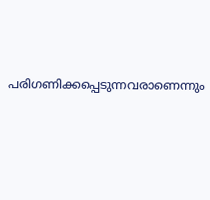പരിഗണിക്കപ്പെടുന്നവരാണെന്നും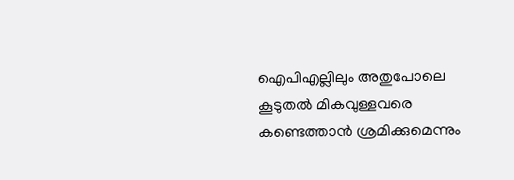ഐപിഎല്ലിലും അതുപോലെ കൂടുതല്‍ മികവുള്ളവരെ കണ്ടെത്താന്‍ ശ്രമിക്കുമെന്നും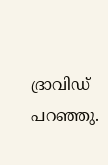ദ്രാവിഡ് പറഞ്ഞു.